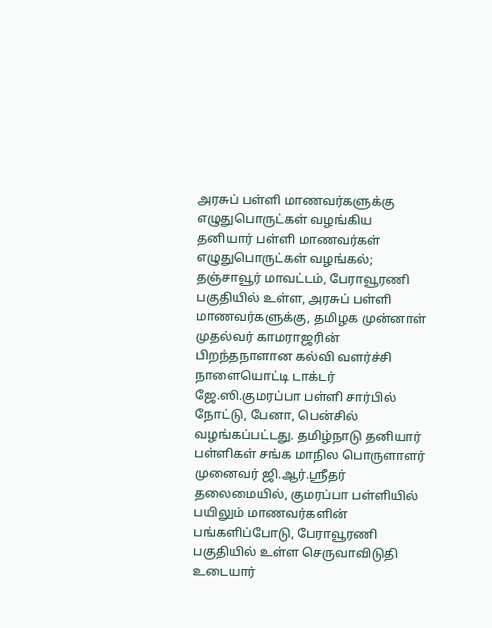அரசுப் பள்ளி மாணவர்களுக்கு எழுதுபொருட்கள் வழங்கிய தனியார் பள்ளி மாணவர்கள்
எழுதுபொருட்கள் வழங்கல்;
தஞ்சாவூர் மாவட்டம், பேராவூரணி பகுதியில் உள்ள, அரசுப் பள்ளி மாணவர்களுக்கு, தமிழக முன்னாள் முதல்வர் காமராஜரின் பிறந்தநாளான கல்வி வளர்ச்சி நாளையொட்டி டாக்டர் ஜே.ஸி.குமரப்பா பள்ளி சார்பில் நோட்டு, பேனா, பென்சில் வழங்கப்பட்டது. தமிழ்நாடு தனியார் பள்ளிகள் சங்க மாநில பொருளாளர் முனைவர் ஜி.ஆர்.ஸ்ரீதர் தலைமையில், குமரப்பா பள்ளியில் பயிலும் மாணவர்களின் பங்களிப்போடு, பேராவூரணி பகுதியில் உள்ள செருவாவிடுதி உடையார்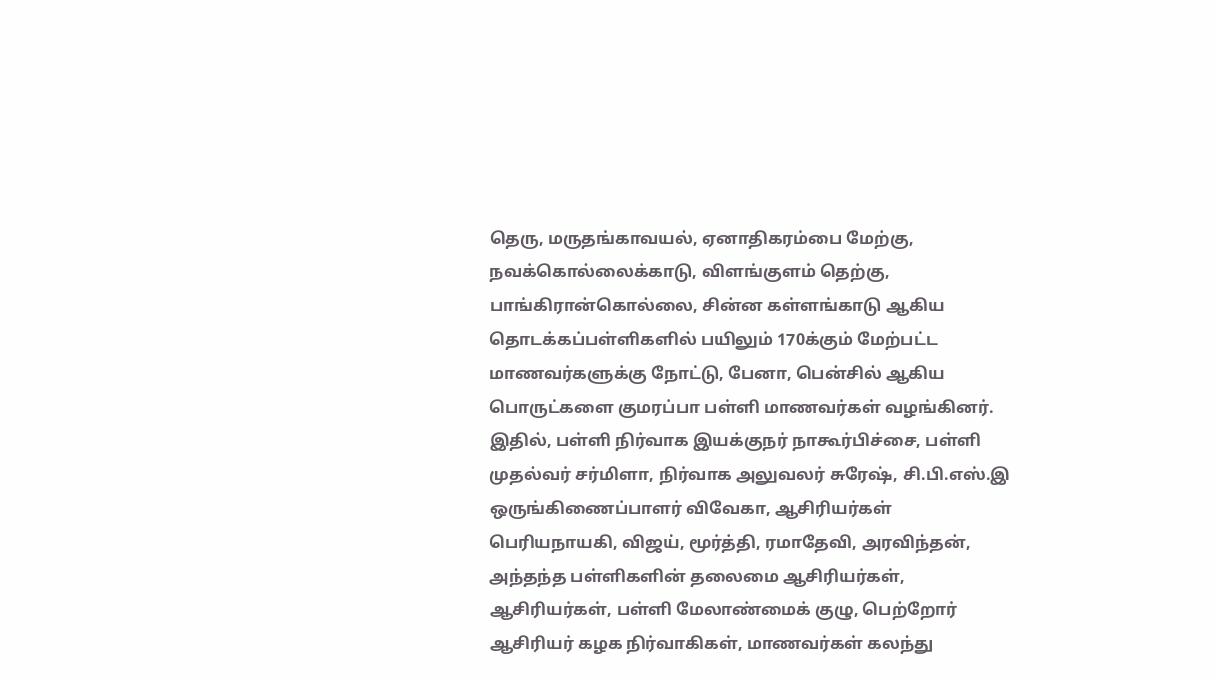தெரு, மருதங்காவயல், ஏனாதிகரம்பை மேற்கு, நவக்கொல்லைக்காடு, விளங்குளம் தெற்கு, பாங்கிரான்கொல்லை, சின்ன கள்ளங்காடு ஆகிய தொடக்கப்பள்ளிகளில் பயிலும் 170க்கும் மேற்பட்ட மாணவர்களுக்கு நோட்டு, பேனா, பென்சில் ஆகிய பொருட்களை குமரப்பா பள்ளி மாணவர்கள் வழங்கினர். இதில், பள்ளி நிர்வாக இயக்குநர் நாகூர்பிச்சை, பள்ளி முதல்வர் சர்மிளா, நிர்வாக அலுவலர் சுரேஷ், சி.பி.எஸ்.இ ஒருங்கிணைப்பாளர் விவேகா, ஆசிரியர்கள் பெரியநாயகி, விஜய், மூர்த்தி, ரமாதேவி, அரவிந்தன், அந்தந்த பள்ளிகளின் தலைமை ஆசிரியர்கள், ஆசிரியர்கள், பள்ளி மேலாண்மைக் குழு, பெற்றோர் ஆசிரியர் கழக நிர்வாகிகள், மாணவர்கள் கலந்து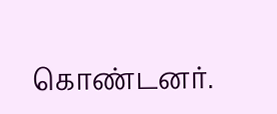கொண்டனர்.